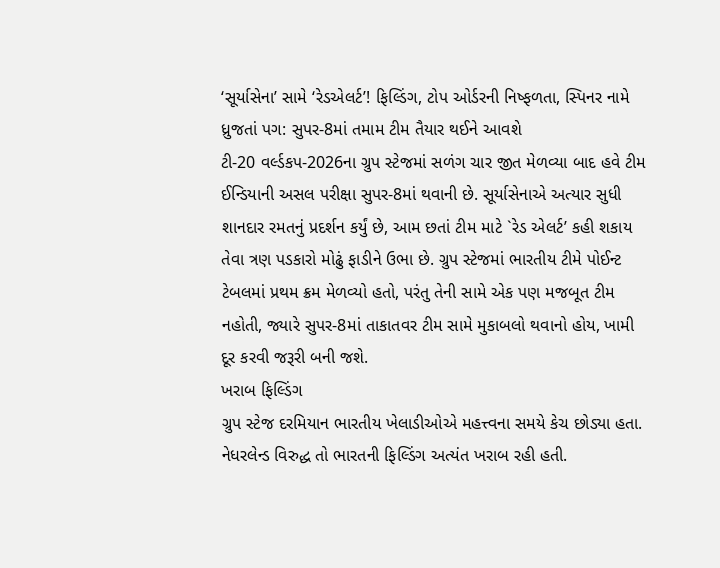‘સૂર્યાસેના’ સામે ‘રેડએલર્ટ’! ફિલ્ડિંગ, ટોપ ઓર્ડરની નિષ્ફળતા, સ્પિનર નામે ધ્રુજતાં પગ: સુપર-8માં તમામ ટીમ તૈયાર થઈને આવશે
ટી-20 વર્લ્ડકપ-2026ના ગ્રુપ સ્ટેજમાં સળંગ ચાર જીત મેળવ્યા બાદ હવે ટીમ ઈન્ડિયાની અસલ પરીક્ષા સુપર-8માં થવાની છે. સૂર્યાસેનાએ અત્યાર સુધી શાનદાર રમતનું પ્રદર્શન કર્યું છે, આમ છતાં ટીમ માટે `રેડ એલર્ટ’ કહી શકાય તેવા ત્રણ પડકારો મોઢું ફાડીને ઉભા છે. ગ્રુપ સ્ટેજમાં ભારતીય ટીમે પોઈન્ટ ટેબલમાં પ્રથમ ક્રમ મેળવ્યો હતો, પરંતુ તેની સામે એક પણ મજબૂત ટીમ નહોતી, જ્યારે સુપર-8માં તાકાતવર ટીમ સામે મુકાબલો થવાનો હોય, ખામી દૂર કરવી જરૂરી બની જશે.
ખરાબ ફિલ્ડિંગ
ગ્રુપ સ્ટેજ દરમિયાન ભારતીય ખેલાડીઓએ મહત્ત્વના સમયે કેચ છોડ્યા હતા. નેધરલેન્ડ વિરુદ્ધ તો ભારતની ફિલ્ડિંગ અત્યંત ખરાબ રહી હતી.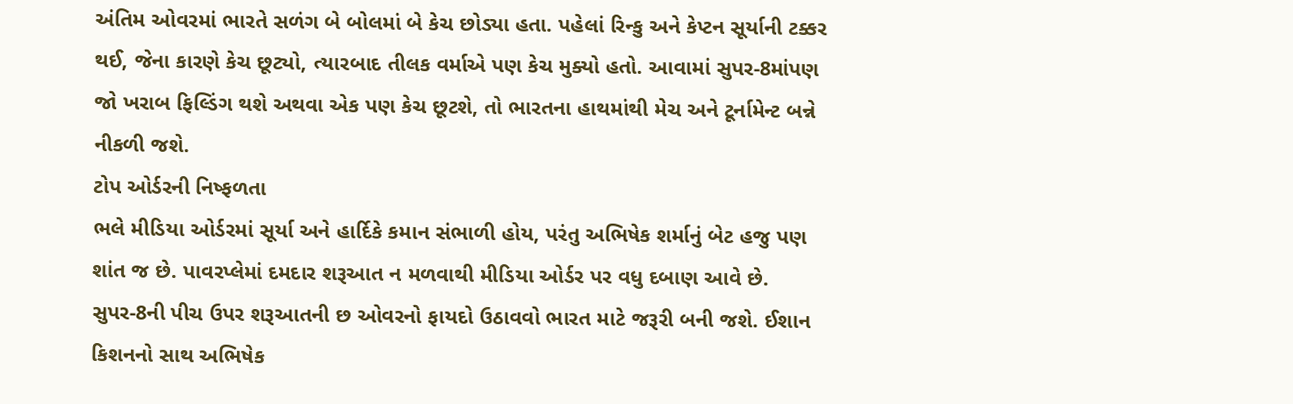અંતિમ ઓવરમાં ભારતે સળંગ બે બોલમાં બે કેચ છોડ્યા હતા. પહેલાં રિન્કુ અને કેપ્ટન સૂર્યાની ટક્કર થઈ, જેના કારણે કેચ છૂટ્યો, ત્યારબાદ તીલક વર્માએ પણ કેચ મુક્યો હતો. આવામાં સુપર-8માંપણ જો ખરાબ ફિલ્ડિંગ થશે અથવા એક પણ કેચ છૂટશે, તો ભારતના હાથમાંથી મેચ અને ટૂર્નામેન્ટ બન્ને નીકળી જશે.
ટોપ ઓર્ડરની નિષ્ફળતા
ભલે મીડિયા ઓર્ડરમાં સૂર્યા અને હાર્દિકે કમાન સંભાળી હોય, પરંતુ અભિષેક શર્માનું બેટ હજુ પણ શાંત જ છે. પાવરપ્લેમાં દમદાર શરૂઆત ન મળવાથી મીડિયા ઓર્ડર પર વધુ દબાણ આવે છે. સુપર-8ની પીચ ઉપર શરૂઆતની છ ઓવરનો ફાયદો ઉઠાવવો ભારત માટે જરૂરી બની જશે. ઈશાન કિશનનો સાથ અભિષેક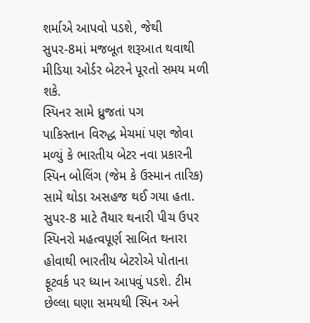શર્માએ આપવો પડશે, જેથી સુપર-8માં મજબૂત શરૂઆત થવાથી મીડિયા ઓર્ડર બેટરને પૂરતો સમય મળી શકે.
સ્પિનર સામે ધ્રુજતાં પગ
પાકિસ્તાન વિરુદ્ધ મેચમાં પણ જોવા મળ્યું કે ભારતીય બેટર નવા પ્રકારની સ્પિન બોલિંગ (જેમ કે ઉસ્માન તારિક) સામે થોડા અસહજ થઈ ગયા હતા. સુપર-8 માટે તૈયાર થનારી પીચ ઉપર સ્પિનરો મહત્વપૂર્ણ સાબિત થનારા હોવાથી ભારતીય બેટરોએ પોતાના ફૂટવર્ક પર ધ્યાન આપવું પડશે. ટીમ છેલ્લા ઘણા સમયથી સ્પિન અને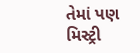તેમાં પણ મિસ્ટ્રી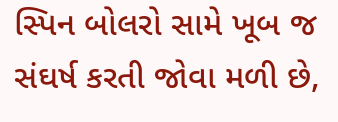સ્પિન બોલરો સામે ખૂબ જ સંઘર્ષ કરતી જોવા મળી છે,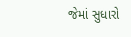જેમાં સુધારો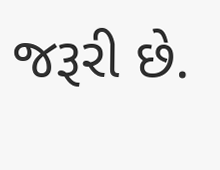જરૂરી છે.